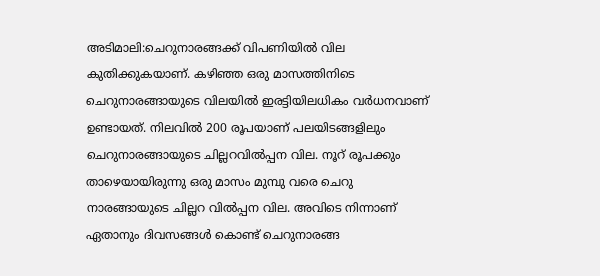അടിമാലി:ചെറുനാരങ്ങക്ക് വിപണിയിൽ വില കുതിക്കുകയാണ്. കഴിഞ്ഞ ഒരു മാസത്തിനിടെ ചെറുനാരങ്ങായുടെ വിലയിൽ ഇരട്ടിയിലധികം വർധനവാണ് ഉണ്ടായത്. നിലവിൽ 200 രൂപയാണ് പലയിടങ്ങളിലും ചെറുനാരങ്ങായുടെ ചില്ലറവിൽപ്പന വില. നൂറ് രൂപക്കും താഴെയായിരുന്നു ഒരു മാസം മുമ്പു വരെ ചെറു നാരങ്ങായുടെ ചില്ലറ വിൽപ്പന വില. അവിടെ നിന്നാണ് ഏതാനും ദിവസങ്ങൾ കൊണ്ട് ചെറുനാരങ്ങ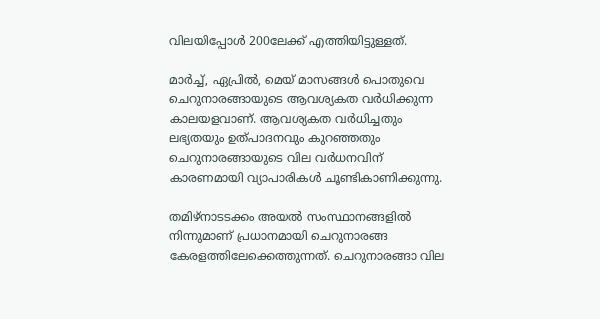വിലയിപ്പോൾ 200ലേക്ക് എത്തിയിട്ടുള്ളത്.

മാർച്ച്, ഏപ്രിൽ, മെയ് മാസങ്ങൾ പൊതുവെ ചെറുനാരങ്ങായുടെ ആവശ്യകത വർധിക്കുന്ന കാലയളവാണ്. ആവശ്യകത വർധിച്ചതും ലഭ്യതയും ഉത്പാദനവും കുറഞ്ഞതും ചെറുനാരങ്ങായുടെ വില വർധനവിന് കാരണമായി വ്യാപാരികൾ ചൂണ്ടികാണിക്കുന്നു.

തമിഴ്നാടടക്കം അയൽ സംസ്ഥാനങ്ങളിൽ നിന്നുമാണ് പ്രധാനമായി ചെറുനാരങ്ങ കേരളത്തിലേക്കെത്തുന്നത്. ചെറുനാരങ്ങാ വില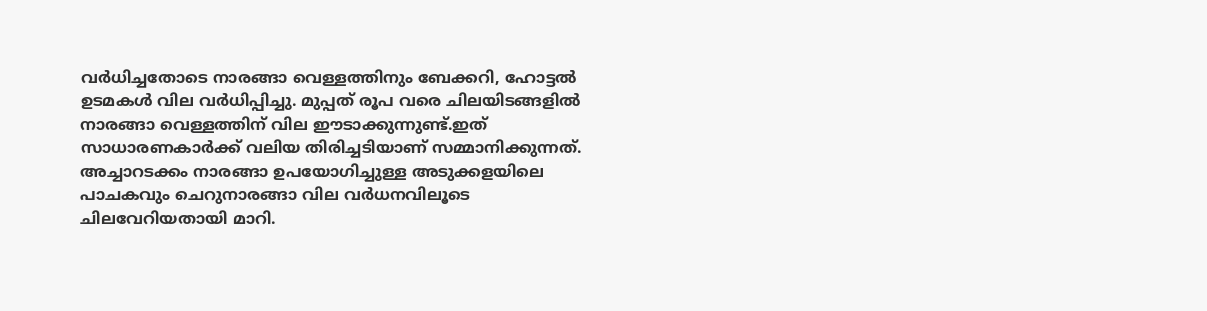വർധിച്ചതോടെ നാരങ്ങാ വെള്ളത്തിനും ബേക്കറി, ഹോട്ടൽ ഉടമകൾ വില വർധിപ്പിച്ചു. മുപ്പത് രൂപ വരെ ചിലയിടങ്ങളിൽ നാരങ്ങാ വെള്ളത്തിന് വില ഈടാക്കുന്നുണ്ട്.ഇത് സാധാരണകാർക്ക് വലിയ തിരിച്ചടിയാണ് സമ്മാനിക്കുന്നത്. അച്ചാറടക്കം നാരങ്ങാ ഉപയോഗിച്ചുള്ള അടുക്കളയിലെ പാചകവും ചെറുനാരങ്ങാ വില വർധനവിലൂടെ ചിലവേറിയതായി മാറി.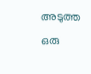അടുത്ത ഒരു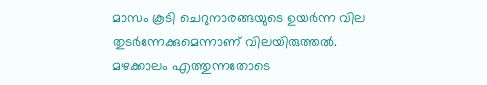മാസം കൂടി ചെറുനാരങ്ങയുടെ ഉയർന്ന വില തുടർന്നേക്കുമെന്നാണ് വിലയിരുത്തൽ. മഴക്കാലം എത്തുന്നതോടെ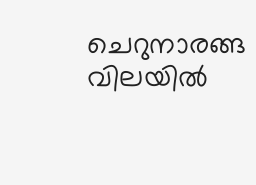ചെറുനാരങ്ങ വിലയിൽ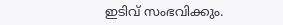ഇടിവ് സംഭവിക്കും.